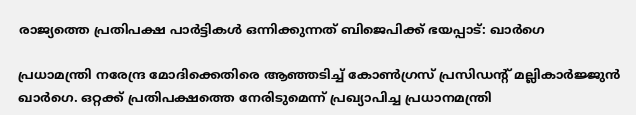രാജ്യത്തെ പ്രതിപക്ഷ പാര്‍ട്ടികള്‍ ഒന്നിക്കുന്നത് ബിജെപിക്ക് ഭയപ്പാട്: ഖാര്‍ഗെ

പ്രധാമന്ത്രി നരേന്ദ്ര മോദിക്കെതിരെ ആഞ്ഞടിച്ച് കോണ്‍ഗ്രസ് പ്രസിഡന്റ് മല്ലികാര്‍ജ്ജുന്‍ ഖാര്‍ഗെ. ഒറ്റക്ക് പ്രതിപക്ഷത്തെ നേരിടുമെന്ന് പ്രഖ്യാപിച്ച പ്രധാനമന്ത്രി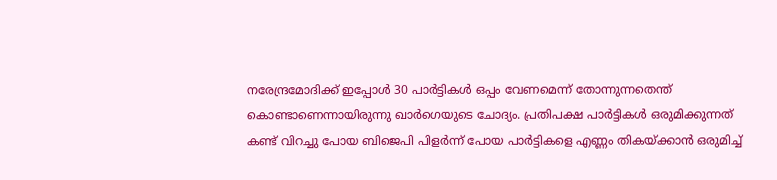നരേന്ദ്രമോദിക്ക് ഇപ്പോള്‍ 30 പാര്‍ട്ടികള്‍ ഒപ്പം വേണമെന്ന് തോന്നുന്നതെന്ത് കൊണ്ടാണെന്നായിരുന്നു ഖാര്‍ഗെയുടെ ചോദ്യം. പ്രതിപക്ഷ പാര്‍ട്ടികള്‍ ഒരുമിക്കുന്നത് കണ്ട് വിറച്ചു പോയ ബിജെപി പിളര്‍ന്ന് പോയ പാര്‍ട്ടികളെ എണ്ണം തികയ്ക്കാന്‍ ഒരുമിച്ച്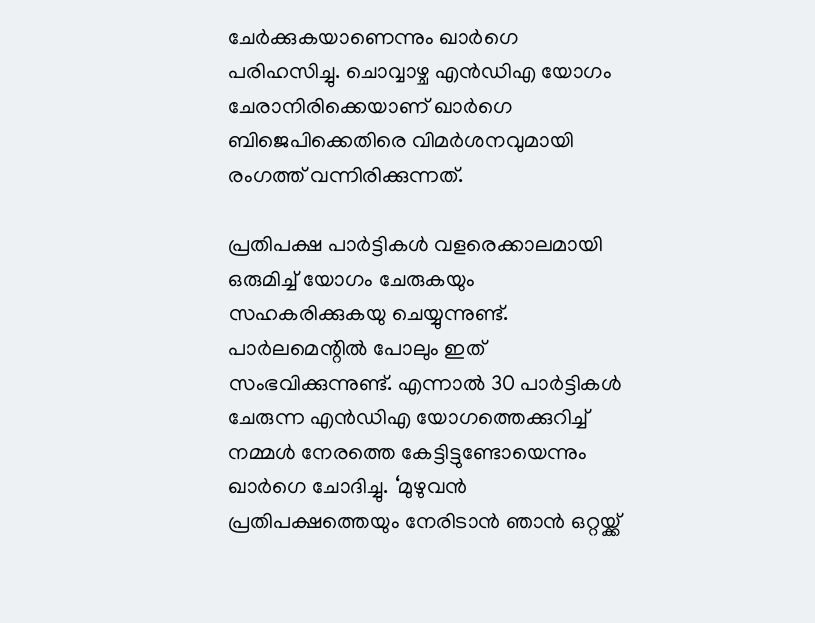ചേര്‍ക്കുകയാണെന്നും ഖാര്‍ഗെ പരിഹസിച്ചു. ചൊവ്വാഴ്ച എന്‍ഡിഎ യോഗം ചേരാനിരിക്കെയാണ് ഖാര്‍ഗെ ബിജെപിക്കെതിരെ വിമര്‍ശനവുമായി രംഗത്ത് വന്നിരിക്കുന്നത്.

പ്രതിപക്ഷ പാര്‍ട്ടികള്‍ വളരെക്കാലമായി ഒരുമിച്ച് യോഗം ചേരുകയും സഹകരിക്കുകയു ചെയ്യുന്നുണ്ട്. പാര്‍ലമെന്റില്‍ പോലും ഇത് സംഭവിക്കുന്നുണ്ട്. എന്നാല്‍ 30 പാര്‍ട്ടികള്‍ ചേരുന്ന എന്‍ഡിഎ യോഗത്തെക്കുറിച്ച് നമ്മള്‍ നേരത്തെ കേട്ടിട്ടുണ്ടോയെന്നും ഖാര്‍ഗെ ചോദിച്ചു. ‘മുഴുവന്‍ പ്രതിപക്ഷത്തെയും നേരിടാന്‍ ഞാന്‍ ഒറ്റയ്ക്ക്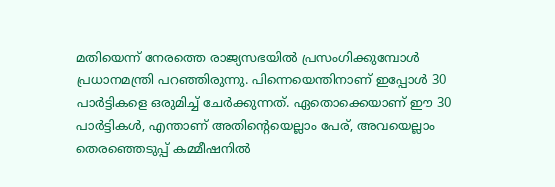മതിയെന്ന് നേരത്തെ രാജ്യസഭയില്‍ പ്രസംഗിക്കുമ്പോള്‍ പ്രധാനമന്ത്രി പറഞ്ഞിരുന്നു. പിന്നെയെന്തിനാണ് ഇപ്പോള്‍ 30 പാര്‍ട്ടികളെ ഒരുമിച്ച് ചേര്‍ക്കുന്നത്. ഏതൊക്കെയാണ് ഈ 30 പാര്‍ട്ടികള്‍, എന്താണ് അതിന്റെയെല്ലാം പേര്, അവയെല്ലാം തെരഞ്ഞെടുപ്പ് കമ്മീഷനില്‍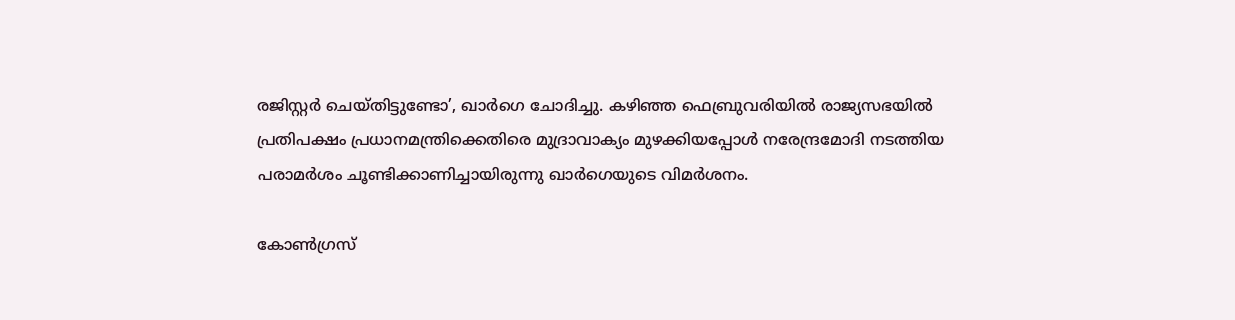രജിസ്റ്റര്‍ ചെയ്തിട്ടുണ്ടോ’, ഖാര്‍ഗെ ചോദിച്ചു. കഴിഞ്ഞ ഫെബ്രുവരിയില്‍ രാജ്യസഭയില്‍ പ്രതിപക്ഷം പ്രധാനമന്ത്രിക്കെതിരെ മുദ്രാവാക്യം മുഴക്കിയപ്പോള്‍ നരേന്ദ്രമോദി നടത്തിയ പരാമര്‍ശം ചൂണ്ടിക്കാണിച്ചായിരുന്നു ഖാര്‍ഗെയുടെ വിമര്‍ശനം.

കോണ്‍ഗ്രസ്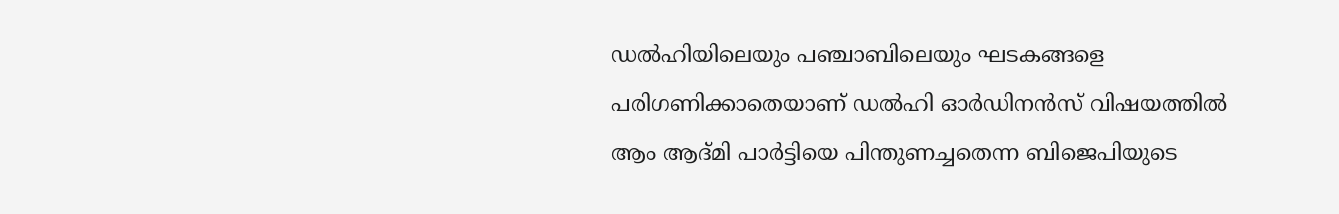ഡല്‍ഹിയിലെയും പഞ്ചാബിലെയും ഘടകങ്ങളെ പരിഗണിക്കാതെയാണ് ഡല്‍ഹി ഓര്‍ഡിനന്‍സ് വിഷയത്തില്‍ ആം ആദ്മി പാര്‍ട്ടിയെ പിന്തുണച്ചതെന്ന ബിജെപിയുടെ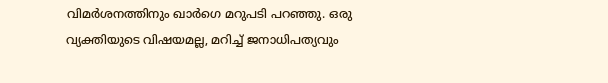വിമര്‍ശനത്തിനും ഖാര്‍ഗെ മറുപടി പറഞ്ഞു. ഒരു വ്യക്തിയുടെ വിഷയമല്ല, മറിച്ച് ജനാധിപത്യവും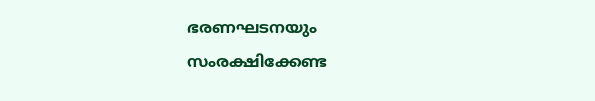ഭരണഘടനയും സംരക്ഷിക്കേണ്ട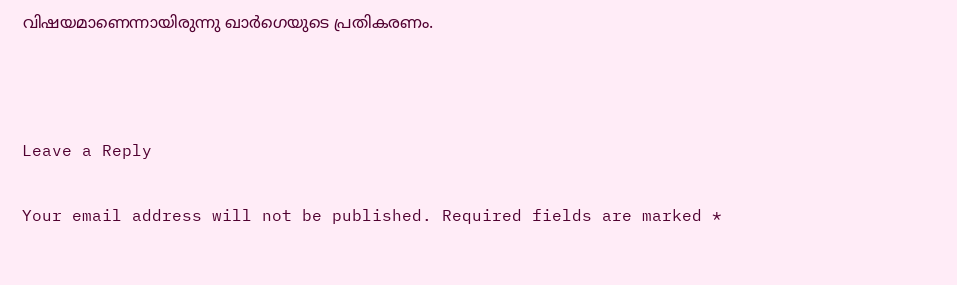വിഷയമാണെന്നായിരുന്നു ഖാര്‍ഗെയുടെ പ്രതികരണം.



Leave a Reply

Your email address will not be published. Required fields are marked *